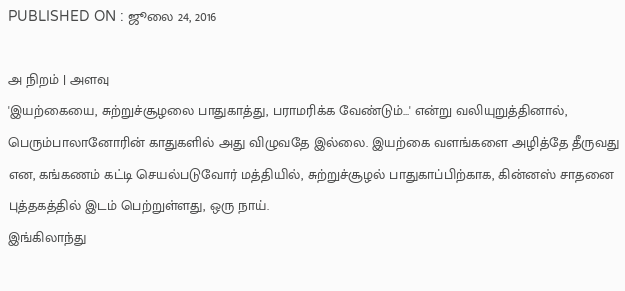PUBLISHED ON : ஜூலை 24, 2016

அ நிறம் | அளவு
'இயற்கையை, சுற்றுச்சூழலை பாதுகாத்து, பராமரிக்க வேண்டும்...' என்று வலியுறுத்தினால், பெரும்பாலானோரின் காதுகளில் அது விழுவதே இல்லை. இயற்கை வளங்களை அழித்தே தீருவது என, கங்கணம் கட்டி செயல்படுவோர் மத்தியில், சுற்றுச்சூழல் பாதுகாப்பிற்காக, கின்னஸ் சாதனை புத்தகத்தில் இடம் பெற்றுள்ளது, ஒரு நாய்.
இங்கிலாந்து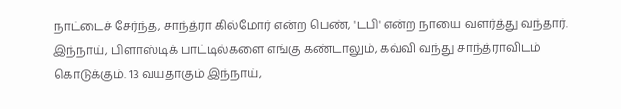நாட்டைச் சேர்ந்த, சாந்த்ரா கில்மோர் என்ற பெண், 'டபி' என்ற நாயை வளர்த்து வந்தார். இந்நாய், பிளாஸ்டிக் பாட்டில்களை எங்கு கண்டாலும், கவ்வி வந்து சாந்த்ராவிடம் கொடுக்கும். 13 வயதாகும் இந்நாய்,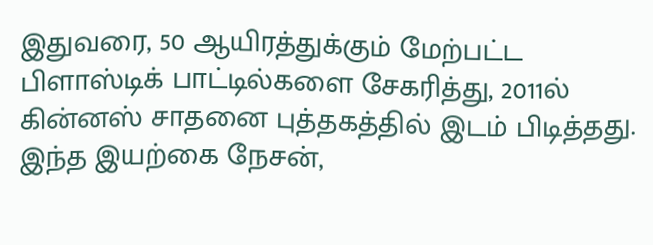இதுவரை, 50 ஆயிரத்துக்கும் மேற்பட்ட பிளாஸ்டிக் பாட்டில்களை சேகரித்து, 2011ல் கின்னஸ் சாதனை புத்தகத்தில் இடம் பிடித்தது. இந்த இயற்கை நேசன்,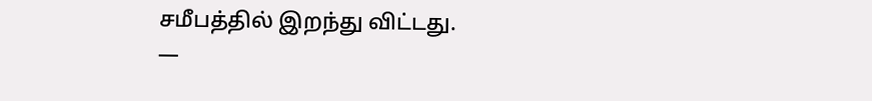சமீபத்தில் இறந்து விட்டது.
—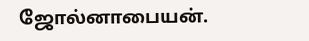ஜோல்னாபையன்.